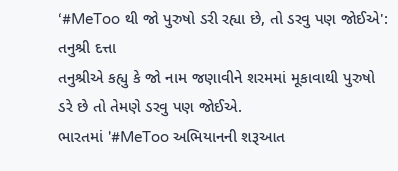‘#MeToo થી જો પુરુષો ડરી રહ્યા છે, તો ડરવુ પણ જોઈએ': તનુશ્રી દત્તા
તનુશ્રીએ કહ્યુ કે જો નામ જણાવીને શરમમાં મૂકાવાથી પુરુષો ડરે છે તો તેમણે ડરવુ પણ જોઈએ.
ભારતમાં '#MeToo અભિયાનની શરૂઆત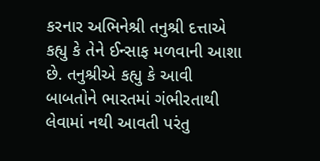કરનાર અભિનેશ્રી તનુશ્રી દત્તાએ કહ્યુ કે તેને ઈન્સાફ મળવાની આશા છે. તનુશ્રીએ કહ્યુ કે આવી બાબતોને ભારતમાં ગંભીરતાથી લેવામાં નથી આવતી પરંતુ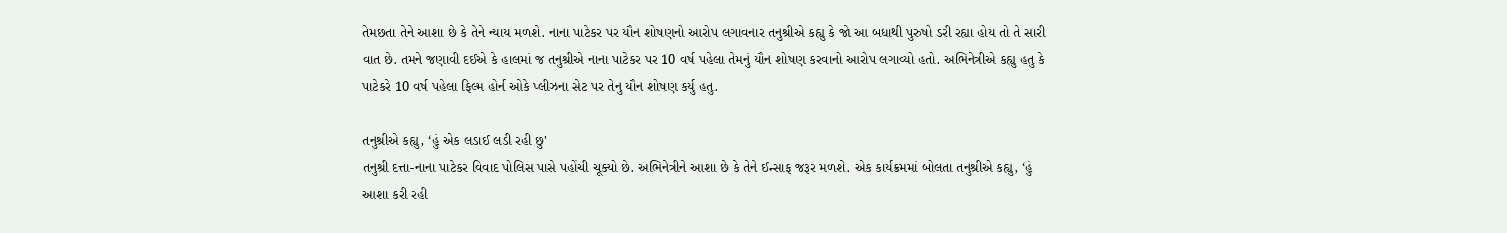તેમછતા તેને આશા છે કે તેને ન્યાય મળશે. નાના પાટેકર પર યૌન શોષણનો આરોપ લગાવનાર તનુશ્રીએ કહ્યુ કે જો આ બધાથી પુરુષો ડરી રહ્યા હોય તો તે સારી વાત છે. તમને જણાવી દઈએ કે હાલમાં જ તનુશ્રીએ નાના પાટેકર પર 10 વર્ષ પહેલા તેમનું યૌન શોષણ કરવાનો આરોપ લગાવ્યો હતો. અભિનેત્રીએ કહ્યુ હતુ કે પાટેકરે 10 વર્ષ પહેલા ફિલ્મ હોર્ન ઓકે પ્લીઝના સેટ પર તેનુ યૌન શોષણ કર્યુ હતુ.

તનુશ્રીએ કહ્યુ, ‘હું એક લડાઈ લડી રહી છુ'
તનુશ્રી દત્તા-નાના પાટેકર વિવાદ પોલિસ પાસે પહોંચી ચૂક્યો છે. અભિનેત્રીને આશા છે કે તેને ઈન્સાફ જરૂર મળશે. એક કાર્યક્રમમાં બોલતા તનુશ્રીએ કહ્યુ, ‘હું આશા કરી રહી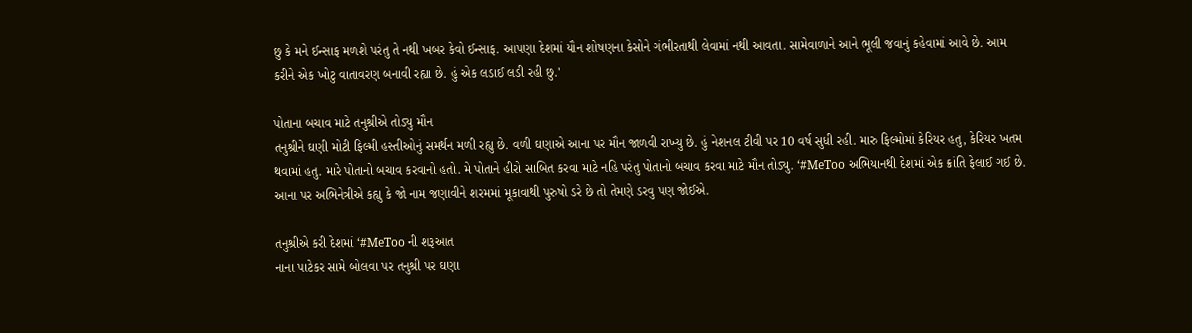છુ કે મને ઈન્સાફ મળશે પરંતુ તે નથી ખબર કેવો ઈન્સાફ. આપણા દેશમાં યૌન શોષણના કેસોને ગંભીરતાથી લેવામાં નથી આવતા. સામેવાળાને આને ભૂલી જવાનું કહેવામાં આવે છે. આમ કરીને એક ખોટુ વાતાવરણ બનાવી રહ્યા છે. હું એક લડાઈ લડી રહી છુ.'

પોતાના બચાવ માટે તનુશ્રીએ તોડ્યુ મૌન
તનુશ્રીને ઘણી મોટી ફિલ્મી હસ્તીઓનું સમર્થન મળી રહ્યુ છે. વળી ઘણાએ આના પર મૌન જાળવી રાખ્યુ છે. હું નેશનલ ટીવી પર 10 વર્ષ સુધી રહી. મારુ ફિલ્મોમાં કેરિયર હતુ, કેરિયર ખતમ થવામાં હતુ. મારે પોતાનો બચાવ કરવાનો હતો. મે પોતાને હીરો સાબિત કરવા માટે નહિ પરંતુ પોતાનો બચાવ કરવા માટે મૌન તોડ્યુ. ‘#MeToo અભિયાનથી દેશમાં એક ક્રાંતિ ફેલાઈ ગઈ છે. આના પર અભિનેત્રીએ કહ્યુ કે જો નામ જણાવીને શરમમાં મૂકાવાથી પુરુષો ડરે છે તો તેમણે ડરવુ પણ જોઈએ.

તનુશ્રીએ કરી દેશમાં ‘#MeToo ની શરૂઆત
નાના પાટેકર સામે બોલવા પર તનુશ્રી પર ઘણા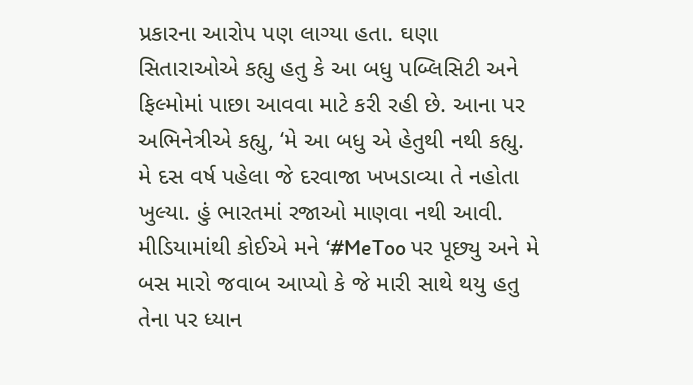પ્રકારના આરોપ પણ લાગ્યા હતા. ઘણા સિતારાઓએ કહ્યુ હતુ કે આ બધુ પબ્લિસિટી અને ફિલ્મોમાં પાછા આવવા માટે કરી રહી છે. આના પર અભિનેત્રીએ કહ્યુ, ‘મે આ બધુ એ હેતુથી નથી કહ્યુ. મે દસ વર્ષ પહેલા જે દરવાજા ખખડાવ્યા તે નહોતા ખુલ્યા. હું ભારતમાં રજાઓ માણવા નથી આવી. મીડિયામાંથી કોઈએ મને ‘#MeToo પર પૂછ્યુ અને મે બસ મારો જવાબ આપ્યો કે જે મારી સાથે થયુ હતુ તેના પર ધ્યાન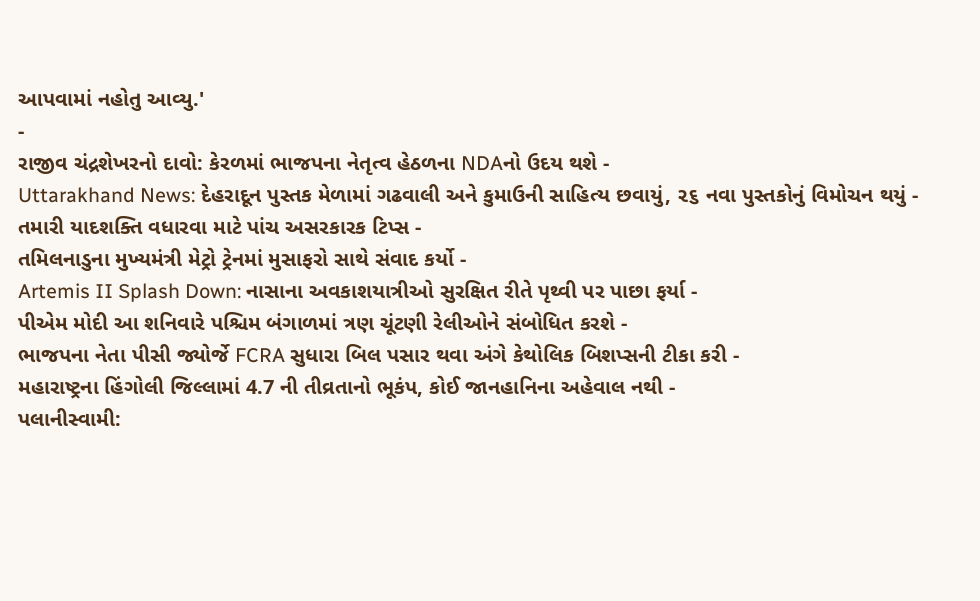આપવામાં નહોતુ આવ્યુ.'
-
રાજીવ ચંદ્રશેખરનો દાવો: કેરળમાં ભાજપના નેતૃત્વ હેઠળના NDAનો ઉદય થશે -
Uttarakhand News: દેહરાદૂન પુસ્તક મેળામાં ગઢવાલી અને કુમાઉની સાહિત્ય છવાયું, ૨૬ નવા પુસ્તકોનું વિમોચન થયું -
તમારી યાદશક્તિ વધારવા માટે પાંચ અસરકારક ટિપ્સ -
તમિલનાડુના મુખ્યમંત્રી મેટ્રો ટ્રેનમાં મુસાફરો સાથે સંવાદ કર્યો -
Artemis II Splash Down: નાસાના અવકાશયાત્રીઓ સુરક્ષિત રીતે પૃથ્વી પર પાછા ફર્યા -
પીએમ મોદી આ શનિવારે પશ્ચિમ બંગાળમાં ત્રણ ચૂંટણી રેલીઓને સંબોધિત કરશે -
ભાજપના નેતા પીસી જ્યોર્જે FCRA સુધારા બિલ પસાર થવા અંગે કેથોલિક બિશપ્સની ટીકા કરી -
મહારાષ્ટ્રના હિંગોલી જિલ્લામાં 4.7 ની તીવ્રતાનો ભૂકંપ, કોઈ જાનહાનિના અહેવાલ નથી -
પલાનીસ્વામી: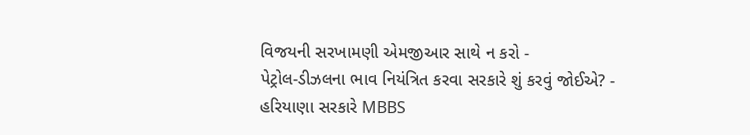વિજયની સરખામણી એમજીઆર સાથે ન કરો -
પેટ્રોલ-ડીઝલના ભાવ નિયંત્રિત કરવા સરકારે શું કરવું જોઈએ? -
હરિયાણા સરકારે MBBS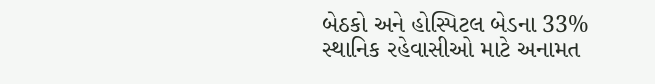બેઠકો અને હોસ્પિટલ બેડના 33% સ્થાનિક રહેવાસીઓ માટે અનામત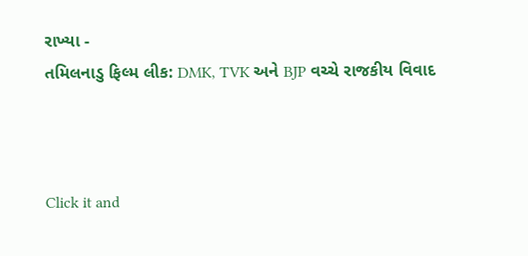રાખ્યા -
તમિલનાડુ ફિલ્મ લીક: DMK, TVK અને BJP વચ્ચે રાજકીય વિવાદ



Click it and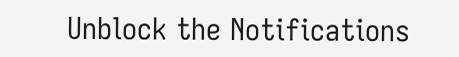Unblock the Notifications